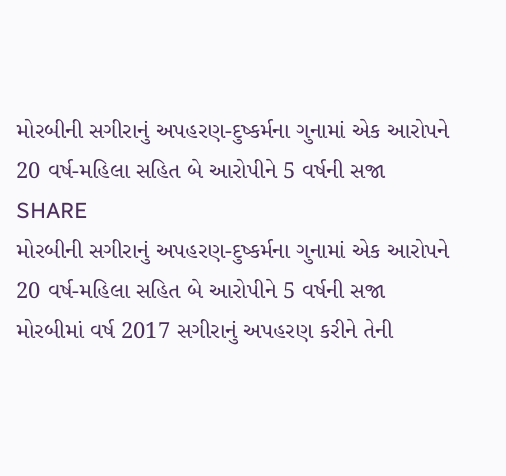મોરબીની સગીરાનું અપહરણ-દુષ્કર્મના ગુનામાં એક આરોપને 20 વર્ષ-મહિલા સહિત બે આરોપીને 5 વર્ષની સજા
SHARE
મોરબીની સગીરાનું અપહરણ-દુષ્કર્મના ગુનામાં એક આરોપને 20 વર્ષ-મહિલા સહિત બે આરોપીને 5 વર્ષની સજા
મોરબીમાં વર્ષ 2017 સગીરાનું અપહરણ કરીને તેની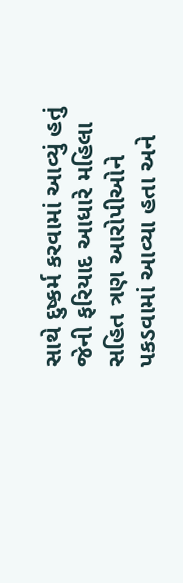સાથે દુષ્કર્મ કરવામાં આવ્યું હતું જેની ફરિયાદ આધારે મહિલા સહિત ત્રણ આરોપીઓને પકડવામાં આવ્યા હતા અને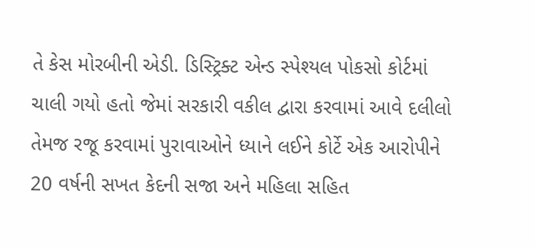તે કેસ મોરબીની એડી. ડિસ્ટ્રિક્ટ એન્ડ સ્પેશ્યલ પોકસો કોર્ટમાં ચાલી ગયો હતો જેમાં સરકારી વકીલ દ્વારા કરવામાં આવે દલીલો તેમજ રજૂ કરવામાં પુરાવાઓને ધ્યાને લઈને કોર્ટે એક આરોપીને 20 વર્ષની સખત કેદની સજા અને મહિલા સહિત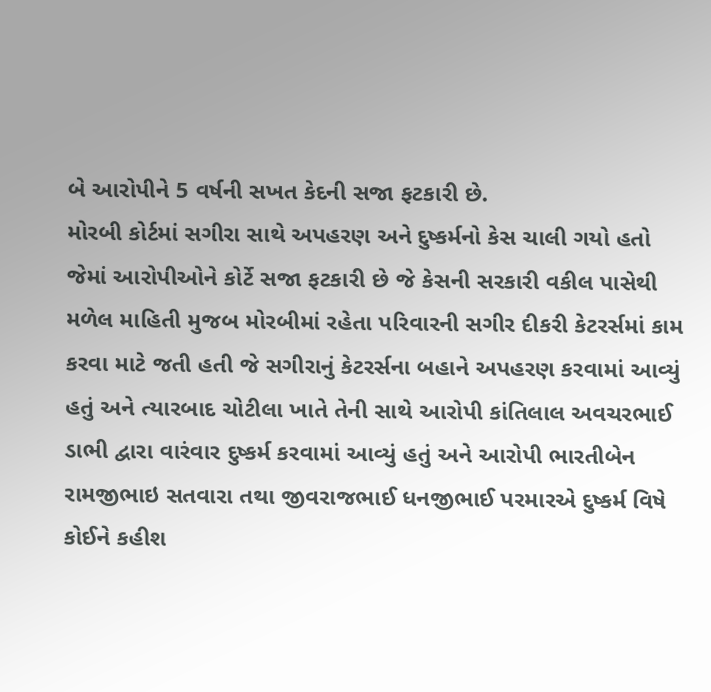બે આરોપીને 5 વર્ષની સખત કેદની સજા ફટકારી છે.
મોરબી કોર્ટમાં સગીરા સાથે અપહરણ અને દુષ્કર્મનો કેસ ચાલી ગયો હતો જેમાં આરોપીઓને કોર્ટે સજા ફટકારી છે જે કેસની સરકારી વકીલ પાસેથી મળેલ માહિતી મુજબ મોરબીમાં રહેતા પરિવારની સગીર દીકરી કેટરર્સમાં કામ કરવા માટે જતી હતી જે સગીરાનું કેટરર્સના બહાને અપહરણ કરવામાં આવ્યું હતું અને ત્યારબાદ ચોટીલા ખાતે તેની સાથે આરોપી કાંતિલાલ અવચરભાઈ ડાભી દ્વારા વારંવાર દુષ્કર્મ કરવામાં આવ્યું હતું અને આરોપી ભારતીબેન રામજીભાઇ સતવારા તથા જીવરાજભાઈ ધનજીભાઈ પરમારએ દુષ્કર્મ વિષે કોઈને કહીશ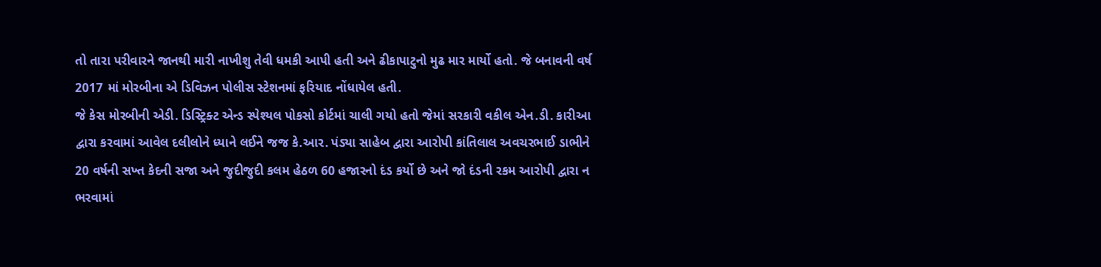તો તારા પરીવારને જાનથી મારી નાખીશુ તેવી ધમકી આપી હતી અને ઢીકાપાટુનો મુઢ માર માર્યો હતો. જે બનાવની વર્ષ 2017 માં મોરબીના એ ડિવિઝન પોલીસ સ્ટેશનમાં ફરિયાદ નોંધાયેલ હતી.
જે કેસ મોરબીની એડી. ડિસ્ટ્રિક્ટ એન્ડ સ્પેશ્યલ પોકસો કોર્ટમાં ચાલી ગયો હતો જેમાં સરકારી વકીલ એન.ડી. કારીઆ દ્વારા કરવામાં આવેલ દલીલોને ધ્યાને લઈને જજ કે.આર. પંડ્યા સાહેબ દ્વારા આરોપી કાંતિલાલ અવચરભાઈ ડાભીને 20 વર્ષની સખ્ત કેદની સજા અને જુદીજુદી કલમ હેઠળ 60 હજારનો દંડ કર્યો છે અને જો દંડની રકમ આરોપી દ્વારા ન ભરવામાં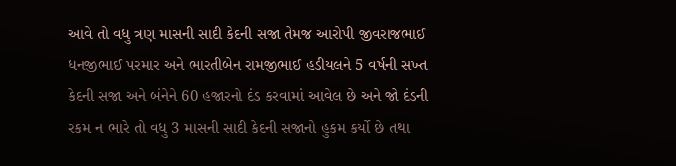આવે તો વધુ ત્રણ માસની સાદી કેદની સજા તેમજ આરોપી જીવરાજભાઈ ધનજીભાઈ પરમાર અને ભારતીબેન રામજીભાઈ હડીયલને 5 વર્ષની સખ્ત કેદની સજા અને બંનેને 60 હજારનો દંડ કરવામાં આવેલ છે અને જો દંડની રકમ ન ભારે તો વધુ 3 માસની સાદી કેદની સજાનો હુકમ કર્યો છે તથા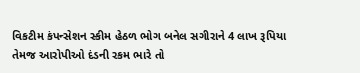વિકટીમ કંપન્સેશન સ્કીમ હેઠળ ભોગ બનેલ સગીરાને 4 લાખ રૂપિયા તેમજ આરોપીઓ દંડની રકમ ભારે તો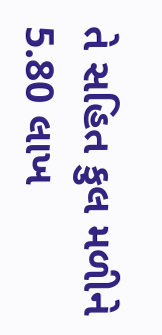તે સહિત કુલ મળીને 5.80 લાખ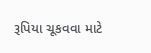રૂપિયા ચૂકવવા માટે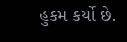હુકમ કર્યો છે.